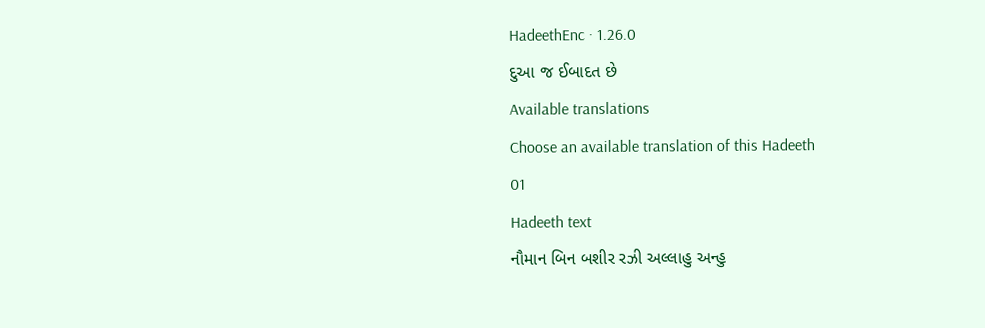HadeethEnc · 1.26.0
દુઆ જ ઈબાદત છે
Available translations
Choose an available translation of this Hadeeth
01
Hadeeth text
નૌમાન બિન બશીર રઝી અલ્લાહુ અન્હુ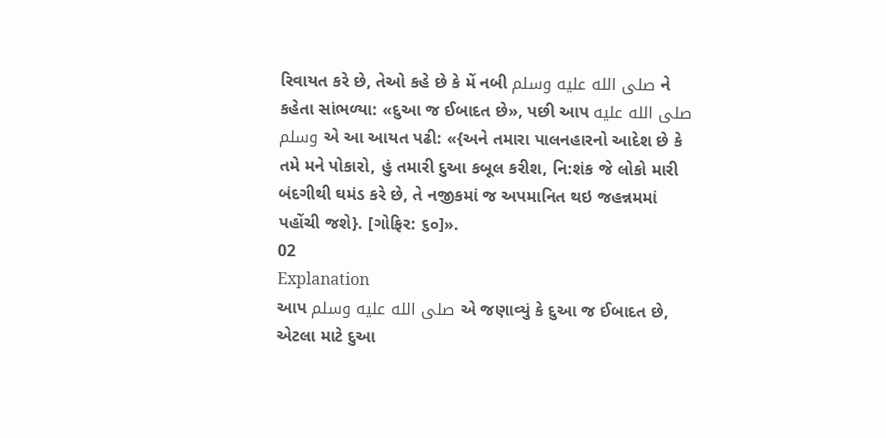રિવાયત કરે છે, તેઓ કહે છે કે મેં નબી صلى الله عليه وسلم ને કહેતા સાંભળ્યા: «દુઆ જ ઈબાદત છે», પછી આપ صلى الله عليه وسلم એ આ આયત પઢી: «{અને તમારા પાલનહારનો આદેશ છે કે તમે મને પોકારો, હું તમારી દુઆ કબૂલ કરીશ, નિ:શંક જે લોકો મારી બંદગીથી ઘમંડ કરે છે, તે નજીકમાં જ અપમાનિત થઇ જહન્નમમાં પહોંચી જશે}. [ગોફિર: ૬૦]».
02
Explanation
આપ صلى الله عليه وسلم એ જણાવ્યું કે દુઆ જ ઈબાદત છે, એટલા માટે દુઆ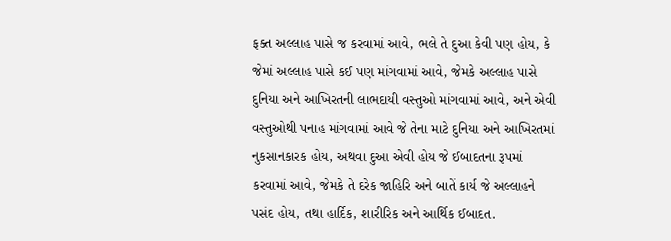ફક્ત અલ્લાહ પાસે જ કરવામાં આવે, ભલે તે દુઆ કેવી પણ હોય, કે જેમાં અલ્લાહ પાસે કઈ પણ માંગવામાં આવે, જેમકે અલ્લાહ પાસે દુનિયા અને આખિરતની લાભદાયી વસ્તુઓ માંગવામાં આવે, અને એવી વસ્તુઓથી પનાહ માંગવામાં આવે જે તેના માટે દુનિયા અને આખિરતમાં નુકસાનકારક હોય, અથવા દુઆ એવી હોય જે ઈબાદતના રૂપમાં કરવામાં આવે, જેમકે તે દરેક જાહિરિ અને બાતેં કાર્ય જે અલ્લાહને પસંદ હોય, તથા હાર્દિક, શારીરિક અને આર્થિક ઈબાદત.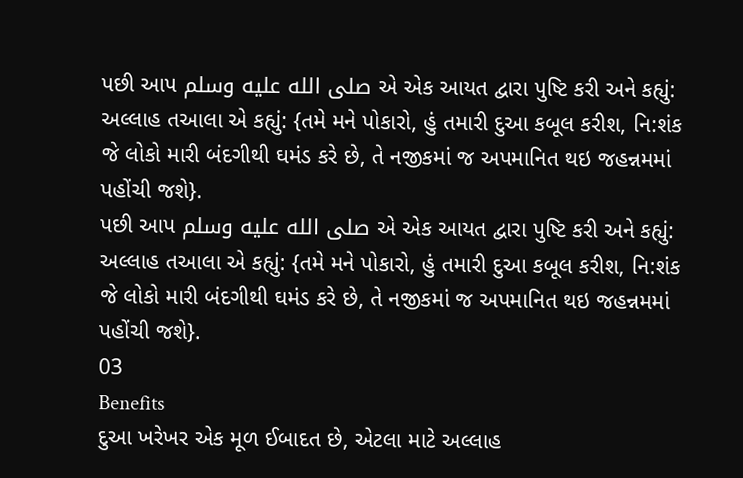પછી આપ صلى الله عليه وسلم એ એક આયત દ્વારા પુષ્ટિ કરી અને કહ્યું: અલ્લાહ તઆલા એ કહ્યું: {તમે મને પોકારો, હું તમારી દુઆ કબૂલ કરીશ, નિ:શંક જે લોકો મારી બંદગીથી ઘમંડ કરે છે, તે નજીકમાં જ અપમાનિત થઇ જહન્નમમાં પહોંચી જશે}.
પછી આપ صلى الله عليه وسلم એ એક આયત દ્વારા પુષ્ટિ કરી અને કહ્યું: અલ્લાહ તઆલા એ કહ્યું: {તમે મને પોકારો, હું તમારી દુઆ કબૂલ કરીશ, નિ:શંક જે લોકો મારી બંદગીથી ઘમંડ કરે છે, તે નજીકમાં જ અપમાનિત થઇ જહન્નમમાં પહોંચી જશે}.
03
Benefits
દુઆ ખરેખર એક મૂળ ઈબાદત છે, એટલા માટે અલ્લાહ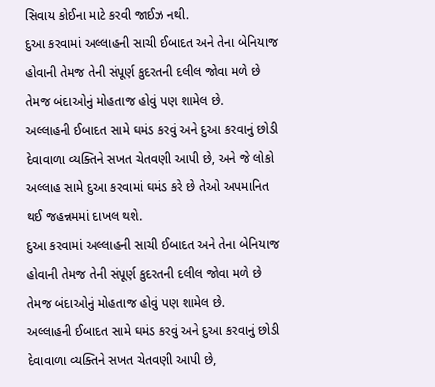સિવાય કોઈના માટે કરવી જાઈઝ નથી.
દુઆ કરવામાં અલ્લાહની સાચી ઈબાદત અને તેના બેનિયાજ હોવાની તેમજ તેની સંપૂર્ણ કુદરતની દલીલ જોવા મળે છે તેમજ બંદાઓનું મોહતાજ હોવું પણ શામેલ છે.
અલ્લાહની ઈબાદત સામે ઘમંડ કરવું અને દુઆ કરવાનું છોડી દેવાવાળા વ્યક્તિને સખત ચેતવણી આપી છે, અને જે લોકો અલ્લાહ સામે દુઆ કરવામાં ઘમંડ કરે છે તેઓ અપમાનિત થઈ જહન્નમમાં દાખલ થશે.
દુઆ કરવામાં અલ્લાહની સાચી ઈબાદત અને તેના બેનિયાજ હોવાની તેમજ તેની સંપૂર્ણ કુદરતની દલીલ જોવા મળે છે તેમજ બંદાઓનું મોહતાજ હોવું પણ શામેલ છે.
અલ્લાહની ઈબાદત સામે ઘમંડ કરવું અને દુઆ કરવાનું છોડી દેવાવાળા વ્યક્તિને સખત ચેતવણી આપી છે,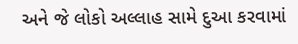અને જે લોકો અલ્લાહ સામે દુઆ કરવામાં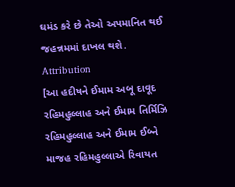ઘમંડ કરે છે તેઓ અપમાનિત થઈ જહન્નમમાં દાખલ થશે.
Attribution
[આ હદીષને ઈમામ અબૂ દાવૂદ રહિમહુલ્લાહ અને ઈમામ તિર્મિઝિ રહિમહુલ્લાહ અને ઈમામ ઈબ્ને માજહ રહિમહુલ્લાએ રિવાયત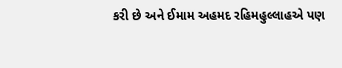કરી છે અને ઈમામ અહમદ રહિમહુલ્લાહએ પણ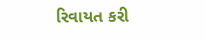રિવાયત કરી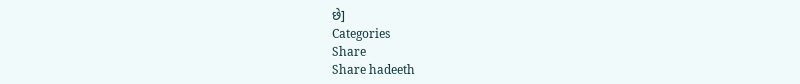છે]
Categories
Share
Share hadeeth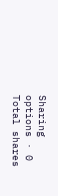Sharing options · 0 Total shares